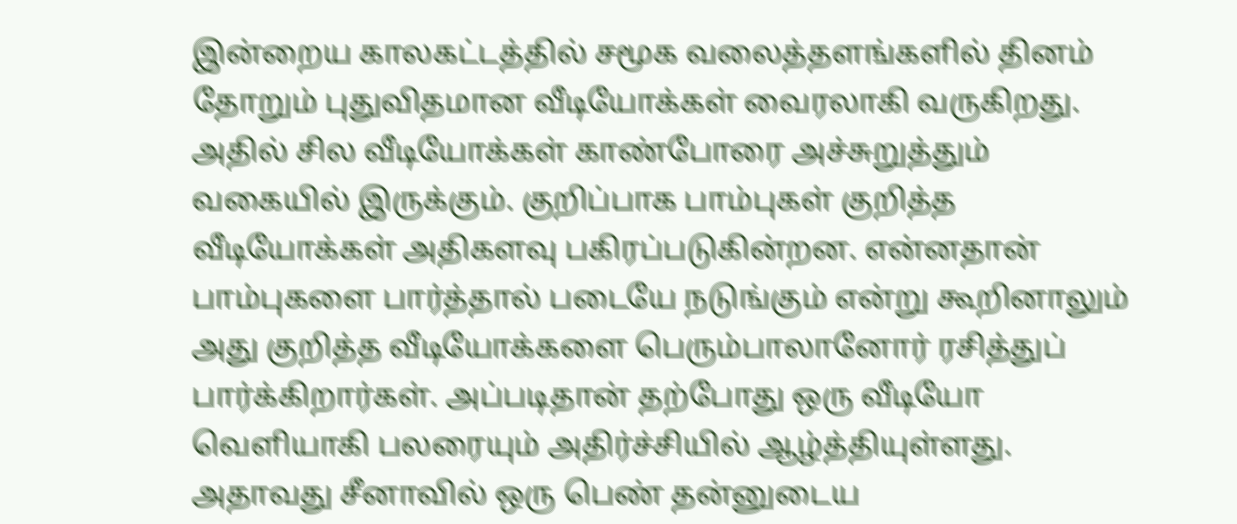இன்றைய காலகட்டத்தில் சமூக வலைத்தளங்களில் தினம் தோறும் புதுவிதமான வீடியோக்கள் வைரலாகி வருகிறது. அதில் சில வீடியோக்கள் காண்போரை அச்சுறுத்தும் வகையில் இருக்கும். குறிப்பாக பாம்புகள் குறித்த வீடியோக்கள் அதிகளவு பகிரப்படுகின்றன. என்னதான் பாம்புகளை பார்த்தால் படையே நடுங்கும் என்று கூறினாலும் அது குறித்த வீடியோக்களை பெரும்பாலானோர் ரசித்துப் பார்க்கிறார்கள். அப்படிதான் தற்போது ஒரு வீடியோ வெளியாகி பலரையும் அதிர்ச்சியில் ஆழ்த்தியுள்ளது.
அதாவது சீனாவில் ஒரு பெண் தன்னுடைய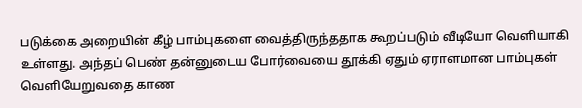படுக்கை அறையின் கீழ் பாம்புகளை வைத்திருந்ததாக கூறப்படும் வீடியோ வெளியாகி உள்ளது. அந்தப் பெண் தன்னுடைய போர்வையை தூக்கி ஏதும் ஏராளமான பாம்புகள் வெளியேறுவதை காண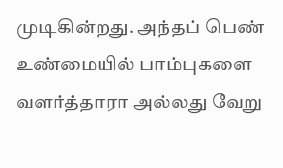முடிகின்றது. அந்தப் பெண் உண்மையில் பாம்புகளை வளர்த்தாரா அல்லது வேறு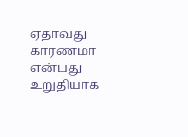ஏதாவது காரணமா என்பது உறுதியாக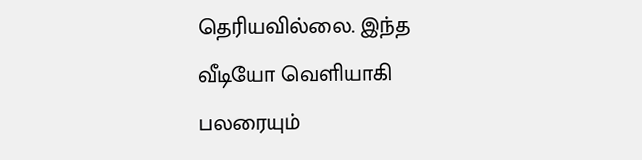தெரியவில்லை. இந்த வீடியோ வெளியாகி பலரையும்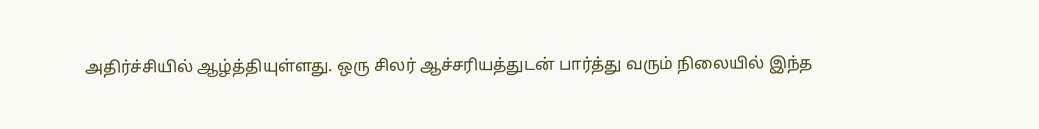அதிர்ச்சியில் ஆழ்த்தியுள்ளது. ஒரு சிலர் ஆச்சரியத்துடன் பார்த்து வரும் நிலையில் இந்த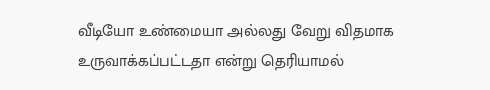வீடியோ உண்மையா அல்லது வேறு விதமாக உருவாக்கப்பட்டதா என்று தெரியாமல்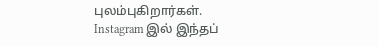புலம்புகிறார்கள்.
Instagram இல் இந்தப்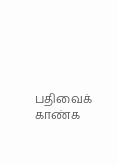பதிவைக் காண்க